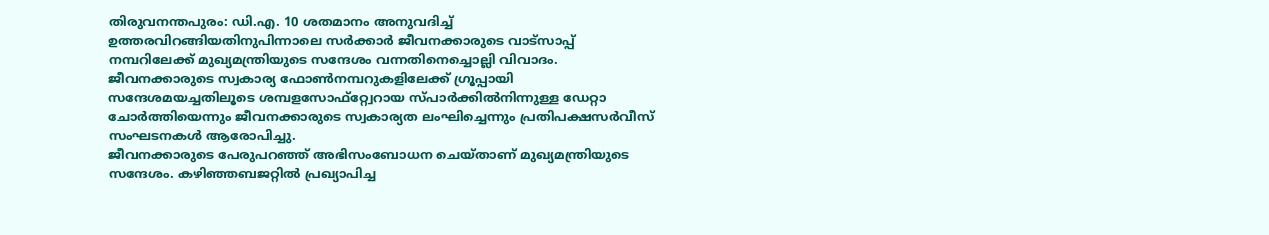തിരുവനന്തപുരം: ഡി.എ. 10 ശതമാനം അനുവദിച്ച് ഉത്തരവിറങ്ങിയതിനുപിന്നാലെ സർക്കാർ ജീവനക്കാരുടെ വാട്സാപ്പ് നമ്പറിലേക്ക് മുഖ്യമന്ത്രിയുടെ സന്ദേശം വന്നതിനെച്ചൊല്ലി വിവാദം. ജീവനക്കാരുടെ സ്വകാര്യ ഫോൺനമ്പറുകളിലേക്ക് ഗ്രൂപ്പായി സന്ദേശമയച്ചതിലൂടെ ശമ്പളസോഫ്റ്റ്വേറായ സ്പാർക്കിൽനിന്നുള്ള ഡേറ്റാ ചോർത്തിയെന്നും ജീവനക്കാരുടെ സ്വകാര്യത ലംഘിച്ചെന്നും പ്രതിപക്ഷസർവീസ് സംഘടനകൾ ആരോപിച്ചു.
ജീവനക്കാരുടെ പേരുപറഞ്ഞ് അഭിസംബോധന ചെയ്താണ് മുഖ്യമന്ത്രിയുടെ സന്ദേശം. കഴിഞ്ഞബജറ്റിൽ പ്രഖ്യാപിച്ച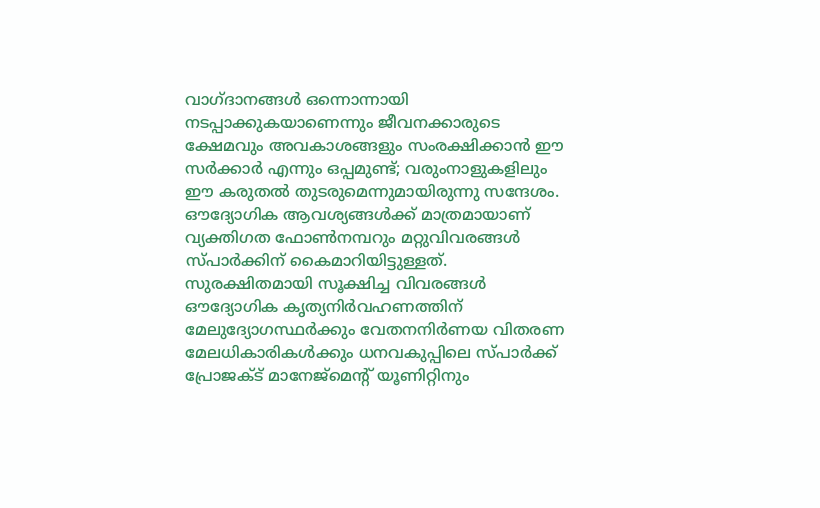വാഗ്ദാനങ്ങൾ ഒന്നൊന്നായി നടപ്പാക്കുകയാണെന്നും ജീവനക്കാരുടെ ക്ഷേമവും അവകാശങ്ങളും സംരക്ഷിക്കാൻ ഈ സർക്കാർ എന്നും ഒപ്പമുണ്ട്; വരുംനാളുകളിലും ഈ കരുതൽ തുടരുമെന്നുമായിരുന്നു സന്ദേശം.
ഔദ്യോഗിക ആവശ്യങ്ങൾക്ക് മാത്രമായാണ് വ്യക്തിഗത ഫോൺനമ്പറും മറ്റുവിവരങ്ങൾ സ്പാർക്കിന് കൈമാറിയിട്ടുള്ളത്. സുരക്ഷിതമായി സൂക്ഷിച്ച വിവരങ്ങൾ ഔദ്യോഗിക കൃത്യനിർവഹണത്തിന് മേലുദ്യോഗസ്ഥർക്കും വേതനനിർണയ വിതരണ മേലധികാരികൾക്കും ധനവകുപ്പിലെ സ്പാർക്ക് പ്രോജക്ട് മാനേജ്മെന്റ് യൂണിറ്റിനും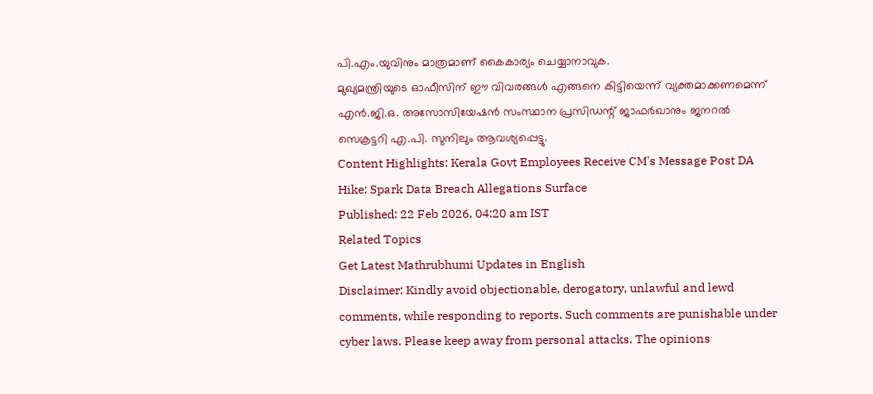പി.എം.യുവിനും മാത്രമാണ് കൈകാര്യം ചെയ്യാനാവുക.
മുഖ്യമന്ത്രിയുടെ ഓഫീസിന് ഈ വിവരങ്ങൾ എങ്ങനെ കിട്ടിയെന്ന് വ്യക്തമാക്കണമെന്ന് എൻ.ജി.ഒ. അസോസിയേഷൻ സംസ്ഥാന പ്രസിഡന്റ് ജാഫർഖാനും ജനറൽ സെക്രട്ടറി എ.പി. സുനിലും ആവശ്യപ്പെട്ടു.
Content Highlights: Kerala Govt Employees Receive CM's Message Post DA Hike: Spark Data Breach Allegations Surface
Published: 22 Feb 2026, 04:20 am IST
Related Topics
Get Latest Mathrubhumi Updates in English
Disclaimer: Kindly avoid objectionable, derogatory, unlawful and lewd comments, while responding to reports. Such comments are punishable under cyber laws. Please keep away from personal attacks. The opinions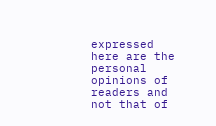expressed here are the personal opinions of readers and not that of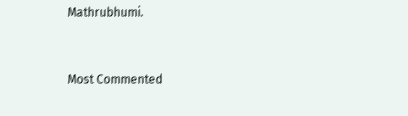Mathrubhumi.


Most Commented